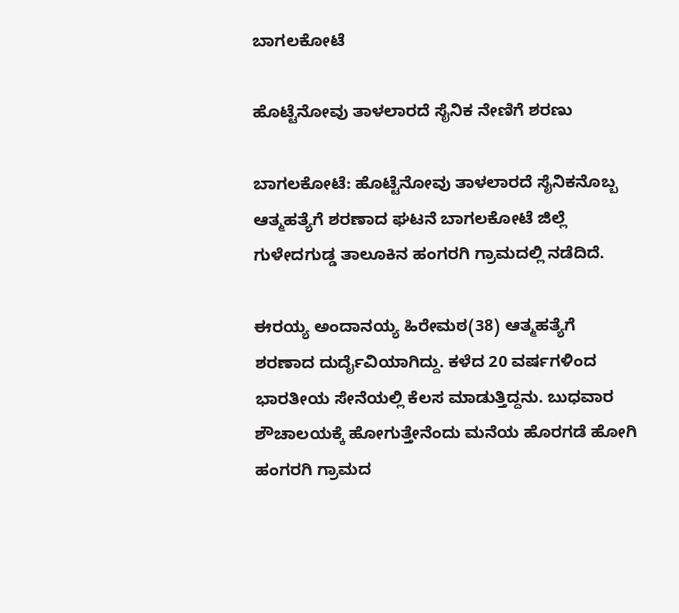ಬಾಗಲಕೋಟೆ

ಹೊಟ್ಟೆನೋವು ತಾಳಲಾರದೆ ಸೈನಿಕ ನೇಣಿಗೆ ಶರಣು

ಬಾಗಲಕೋಟೆ: ಹೊಟ್ಟೆನೋವು ತಾಳಲಾರದೆ ಸೈನಿಕನೊಬ್ಬ ಆತ್ಮಹತ್ಯೆಗೆ ಶರಣಾದ ಘಟನೆ ಬಾಗಲಕೋಟೆ ಜಿಲ್ಲೆ ಗುಳೇದಗುಡ್ಡ ತಾಲೂಕಿನ ಹಂಗರಗಿ ಗ್ರಾಮದಲ್ಲಿ ನಡೆದಿದೆ.

ಈರಯ್ಯ ಅಂದಾನಯ್ಯ ಹಿರೇಮಠ(38) ಆತ್ಮಹತ್ಯೆಗೆ ಶರಣಾದ ದುರ್ದೈವಿಯಾಗಿದ್ದು. ಕಳೆದ 20 ವರ್ಷಗಳಿಂದ ಭಾರತೀಯ ಸೇನೆಯಲ್ಲಿ ಕೆಲಸ ಮಾಡುತ್ತಿದ್ದನು. ಬುಧವಾರ ಶೌಚಾಲಯಕ್ಕೆ ಹೋಗುತ್ತೇನೆಂದು ಮನೆಯ ಹೊರಗಡೆ ಹೋಗಿ ಹಂಗರಗಿ ಗ್ರಾಮದ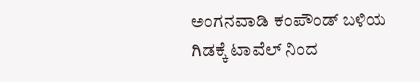ಅಂಗನವಾಡಿ ಕಂಪೌಂಡ್ ಬಳಿಯ ಗಿಡಕ್ಕೆ ಟಾವೆಲ್ ನಿಂದ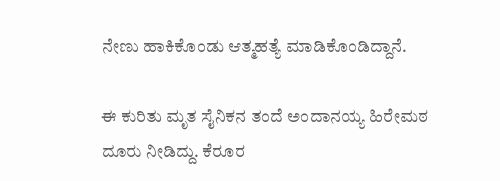ನೇಣು ಹಾಕಿಕೊಂಡು ಆತ್ಮಹತ್ಯೆ ಮಾಡಿಕೊಂಡಿದ್ದಾನೆ.

ಈ ಕುರಿತು ಮೃತ ಸೈನಿಕನ ತಂದೆ ಅಂದಾನಯ್ಯ ಹಿರೇಮಠ ದೂರು ನೀಡಿದ್ದು. ಕೆರೂರ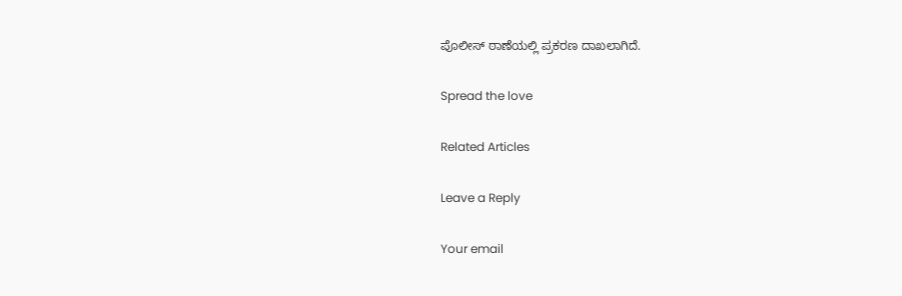ಪೊಲೀಸ್ ಠಾಣೆಯಲ್ಲಿ ಪ್ರಕರಣ ದಾಖಲಾಗಿದೆ.

Spread the love

Related Articles

Leave a Reply

Your email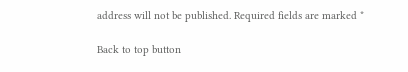address will not be published. Required fields are marked *

Back to top button